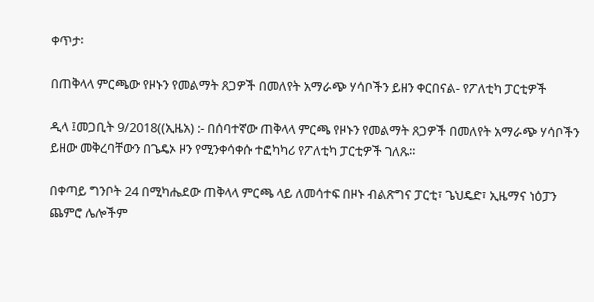ቀጥታ፡

በጠቅላላ ምርጫው የዞኑን የመልማት ጸጋዎች በመለየት አማራጭ ሃሳቦችን ይዘን ቀርበናል- የፖለቲካ ፓርቲዎች

ዲላ ፤መጋቢት 9/2018((ኢዜአ) :- በሰባተኛው ጠቅላላ ምርጫ የዞኑን የመልማት ጸጋዎች በመለየት አማራጭ ሃሳቦችን ይዘው መቅረባቸውን በጌዴኦ ዞን የሚንቀሳቀሱ ተፎካካሪ የፖለቲካ ፓርቲዎች ገለጹ።

በቀጣይ ግንቦት 24 በሚካሔደው ጠቅላላ ምርጫ ላይ ለመሳተፍ በዞኑ ብልጽግና ፓርቲ፣ ጌህዴድ፣ ኢዜማና ነዕፓን ጨምሮ ሌሎችም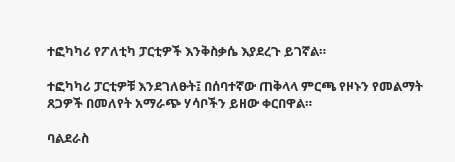ተፎካካሪ የፖለቲካ ፓርቲዎች እንቅስቃሴ እያደረጉ ይገኛል።

ተፎካካሪ ፓርቲዎቹ እንደገለፁት፤ በሰባተኛው ጠቅላላ ምርጫ የዞኑን የመልማት ጸጋዎች በመለየት አማራጭ ሃሳቦችን ይዘው ቀርበዋል።

ባልደራስ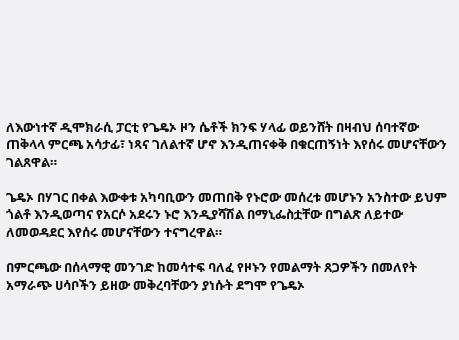ለእውነተኛ ዲሞክራሲ ፓርቲ የጌዴኦ ዞን ሴቶች ክንፍ ሃላፊ ወይንሸት በዛብህ ሰባተኛው ጠቅላላ ምርጫ አሳታፊ፣ ነጻና ገለልተኛ ሆኖ እንዲጠናቀቅ በቁርጠኝነት እየሰሩ መሆናቸውን ገልጸዋል።

ጌዴኦ በሃገር በቀል እውቀቱ አካባቢውን መጠበቅ የኑሮው መሰረቱ መሆኑን አንስተው ይህም ጎልቶ እንዲወጣና የአርሶ አደሩን ኑሮ እንዲያሻሽል በማኒፌስቷቸው በግልጽ ለይተው ለመወዳደር እየሰሩ መሆናቸውን ተናግረዋል።

በምርጫው በሰላማዊ መንገድ ከመሳተፍ ባለፈ የዞኑን የመልማት ጸጋዎችን በመለየት አማራጭ ሀሳቦችን ይዘው መቅረባቸውን ያነሱት ደግሞ የጌዴኦ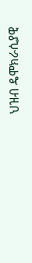ህዝብ ዴሞክራሲያዊ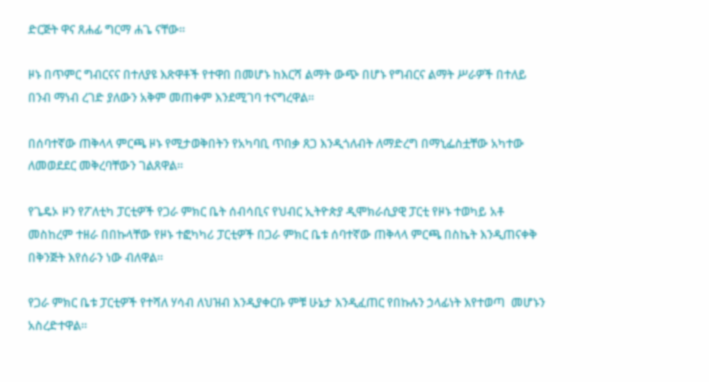ድርጅት ዋና ጸሐፊ ግርማ ሐጌ ናቸው።

ዞኑ በጥምር ግብርናና በተለያዩ እጽዋቶች የተዋበ በመሆኑ ከእርሻ ልማት ውጭ በሆኑ የግብርና ልማት ሥራዎች በተለይ በንብ ማነብ ረገድ ያለውን አቅም መጠቀም እንደሚገባ ተናግረዋል።

በሰባተኛው ጠቅላላ ምርጫ ዞኑ የሚታወቅበትን የአካባቢ ጥበቃ ጸጋ እንዲጎለብት ለማድረግ በማኒፌስቷቸው አካተው ለመወደደር መቅረባቸውን ገልጸዋል።

የጌዴኦ ዞን የፖለቲካ ፓርቲዎች የጋራ ምክር ቤት ሰብሳቢና የህብር ኢትዮጵያ ዲሞክራሲያዊ ፓርቲ የዞኑ ተወካይ አቶ መስከረም ተዘራ በበኩላቸው የዞኑ ተፎካካሪ ፓርቲዎች በጋራ ምክር ቤቱ ሰባተኛው ጠቅላላ ምርጫ በስኬት እንዲጠናቀቅ በቅንጅት እየሰራን ነው ብለዋል።

የጋራ ምክር ቤቱ ፓርቲዎች የተሻለ ሃሳብ ለህዝብ እንዲያቀርቡ ምቹ ሁኔታ እንዲፈጠር የበኩሉን ኃላፊነት እየተወጣ  መሆኑን አስረድተዋል።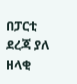በፓርቲ ደረጃ ያለ ዘላቂ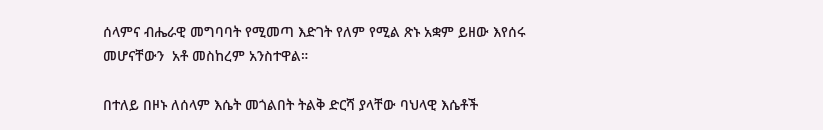ሰላምና ብሔራዊ መግባባት የሚመጣ እድገት የለም የሚል ጽኑ አቋም ይዘው እየሰሩ መሆናቸውን  አቶ መስከረም አንስተዋል።

በተለይ በዞኑ ለሰላም እሴት መጎልበት ትልቅ ድርሻ ያላቸው ባህላዊ እሴቶች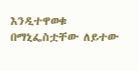እንዲተዋወቁ በማኒፌስቷቸው ለይተው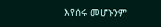እየሰሩ መሆኑንም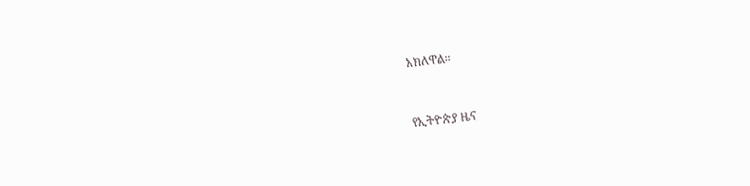አክለዋል።



የኢትዮጵያ ዜና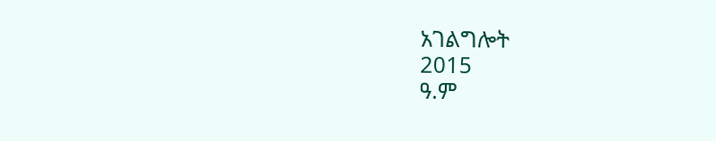አገልግሎት
2015
ዓ.ም